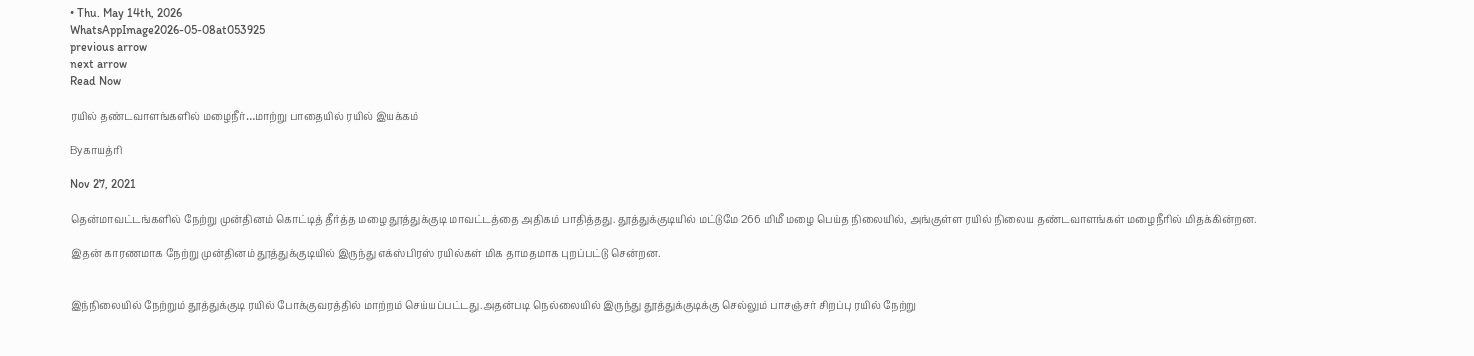• Thu. May 14th, 2026
WhatsAppImage2026-05-08at053925
previous arrow
next arrow
Read Now

ரயில் தண்டவாளங்களில் மழைநீர்…மாற்று பாதையில் ரயில் இயக்கம்

Byகாயத்ரி

Nov 27, 2021

தென்மாவட்டங்களில் நேற்று முன்தினம் கொட்டித் தீர்த்த மழை தூத்துக்குடி மாவட்டத்தை அதிகம் பாதித்தது. தூத்துக்குடியில் மட்டுமே 266 மிமீ மழை பெய்த நிலையில், அங்குள்ள ரயில் நிலைய தண்டவாளங்கள் மழைநீரில் மிதக்கின்றன.

இதன் காரணமாக நேற்று முன்தினம் தூத்துக்குடியில் இருந்து எக்ஸ்பிரஸ் ரயில்கள் மிக தாமதமாக புறப்பட்டு சென்றன.


இந்நிலையில் நேற்றும் தூத்துக்குடி ரயில் போக்குவரத்தில் மாற்றம் செய்யப்பட்டது.அதன்படி நெல்லையில் இருந்து தூத்துக்குடிக்கு செல்லும் பாசஞ்சர் சிறப்பு ரயில் நேற்று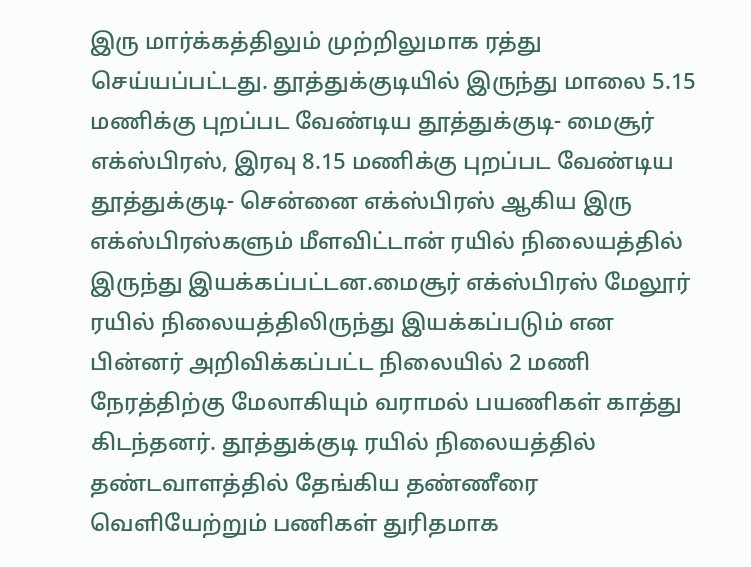இரு மார்க்கத்திலும் முற்றிலுமாக ரத்து செய்யப்பட்டது. தூத்துக்குடியில் இருந்து மாலை 5.15 மணிக்கு புறப்பட வேண்டிய தூத்துக்குடி- மைசூர் எக்ஸ்பிரஸ், இரவு 8.15 மணிக்கு புறப்பட வேண்டிய தூத்துக்குடி- சென்னை எக்ஸ்பிரஸ் ஆகிய இரு எக்ஸ்பிரஸ்களும் மீளவிட்டான் ரயில் நிலையத்தில் இருந்து இயக்கப்பட்டன.மைசூர் எக்ஸ்பிரஸ் மேலூர் ரயில் நிலையத்திலிருந்து இயக்கப்படும் என பின்னர் அறிவிக்கப்பட்ட நிலையில் 2 மணி நேரத்திற்கு மேலாகியும் வராமல் பயணிகள் காத்து கிடந்தனர். தூத்துக்குடி ரயில் நிலையத்தில் தண்டவாளத்தில் தேங்கிய தண்ணீரை வெளியேற்றும் பணிகள் துரிதமாக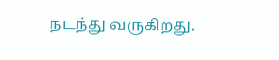நடந்து வருகிறது.